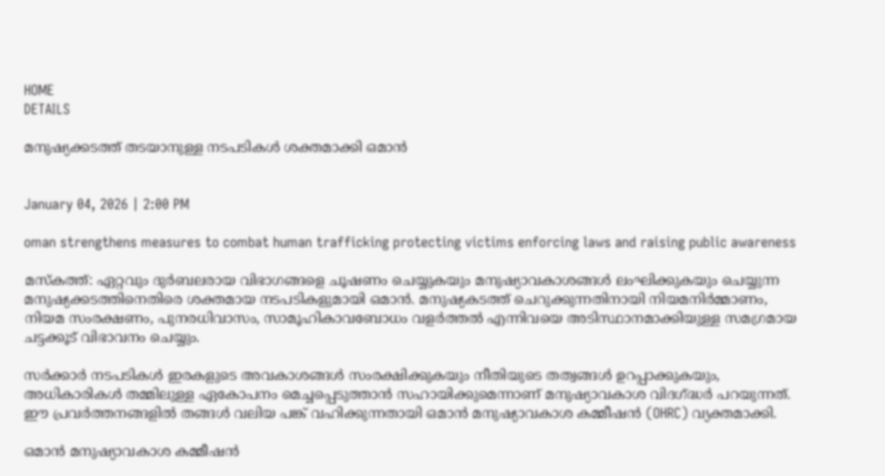HOME
DETAILS

മനുഷ്യക്കടത്ത് തടയാനുള്ള നടപടികൾ ശക്തമാക്കി ഒമാൻ


January 04, 2026 | 2:00 PM

oman strengthens measures to combat human trafficking protecting victims enforcing laws and raising public awareness

മസ്‌കത്ത്: ഏറ്റവും ദുർബലരായ വിഭാഗങ്ങളെ ചൂഷണം ചെയ്യുകയും മനുഷ്യാവകാശങ്ങൾ ലംഘിക്കുകയും ചെയ്യുന്ന മനുഷ്യക്കടത്തിനെതിരെ ശക്തമായ നടപടികളുമായി ഒമാൻ. മനുഷ്യകടത്ത് ചെറുക്കുന്നതിനായി നിയമനിർമ്മാണം, നിയമ സംരക്ഷണം, പുനരധിവാസം, സാമൂഹികാവബോധം വളർത്തൽ എന്നിവയെ അടിസ്ഥാനമാക്കിയുള്ള സമഗ്രമായ ചട്ടക്കൂട് വിഭാവനം ചെയ്യും.

സർക്കാർ നടപടികൾ ഇരകളുടെ അവകാശങ്ങൾ സംരക്ഷിക്കുകയും നീതിയുടെ തത്വങ്ങൾ ഉറപ്പാക്കുകയും, അധികാരികൾ തമ്മിലുള്ള ഏകോപനം മെച്ചപ്പെടുത്താൻ സഹായിക്കുമെന്നാണ് മനുഷ്യാവകാശ വിദഗ്ദ്ധർ പറയുന്നത്. ഈ പ്രവർത്തനങ്ങളിൽ തങ്ങൾ വലിയ പങ്ക് വഹിക്കുന്നതായി ഒമാൻ മനുഷ്യാവകാശ കമ്മീഷൻ (OHRC) വ്യക്തമാക്കി.

ഒമാൻ മനുഷ്യാവകാശ കമ്മീഷൻ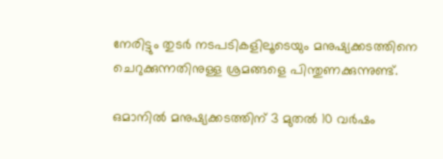നേരിട്ടും തുടർ നടപടികളിലൂടെയും മനുഷ്യക്കടത്തിനെ ചെറുക്കുന്നതിനുള്ള ശ്രമങ്ങളെ പിന്തുണക്കുന്നുണ്ട്.

ഒമാനിൽ മനുഷ്യക്കടത്തിന് 3 മുതൽ 10 വർഷം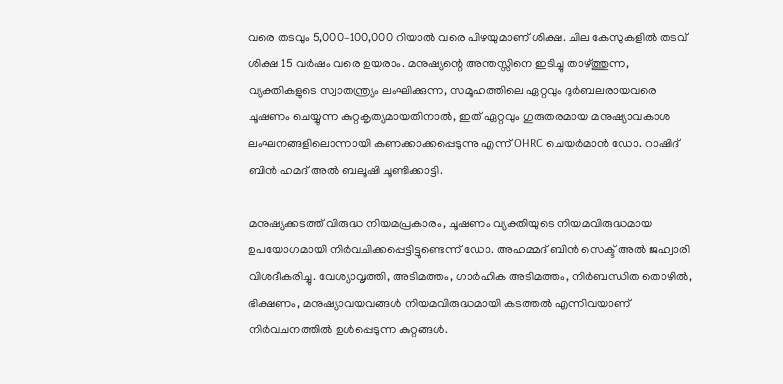വരെ തടവും 5,000–100,000 റിയാൽ വരെ പിഴയുമാണ് ശിക്ഷ. ചില കേസുകളിൽ തടവ് ശിക്ഷ 15 വർഷം വരെ ഉയരാം. മനുഷ്യന്റെ അന്തസ്സിനെ ഇടിച്ചു താഴ്ത്തുന്ന, വ്യക്തികളുടെ സ്വാതന്ത്ര്യം ലംഘിക്കുന്ന, സമൂഹത്തിലെ ഏറ്റവും ദുർബലരായവരെ ചൂഷണം ചെയ്യുന്ന കുറ്റകൃത്യമായതിനാൽ, ഇത് ഏറ്റവും ഗുരുതരമായ മനുഷ്യാവകാശ ലംഘനങ്ങളിലൊന്നായി കണക്കാക്കപ്പെടുന്നു എന്ന് OHRC ചെയർമാൻ ഡോ. റാഷിദ് ബിൻ ഹമദ് അൽ ബലൂഷി ചൂണ്ടിക്കാട്ടി.

മനുഷ്യക്കടത്ത് വിരുദ്ധ നിയമപ്രകാരം, ചൂഷണം വ്യക്തിയുടെ നിയമവിരുദ്ധമായ ഉപയോഗമായി നിർവചിക്കപ്പെട്ടിട്ടുണ്ടെന്ന് ഡോ. അഹമ്മദ് ബിൻ സെക്ട് അൽ ജഹ്വാരി വിശദീകരിച്ചു. വേശ്യാവൃത്തി, അടിമത്തം, ഗാർഹിക അടിമത്തം, നിർബന്ധിത തൊഴിൽ, ഭിക്ഷണം, മനുഷ്യാവയവങ്ങൾ നിയമവിരുദ്ധമായി കടത്തൽ എന്നിവയാണ് നിർവചനത്തിൽ ഉൾപ്പെടുന്ന കുറ്റങ്ങൾ.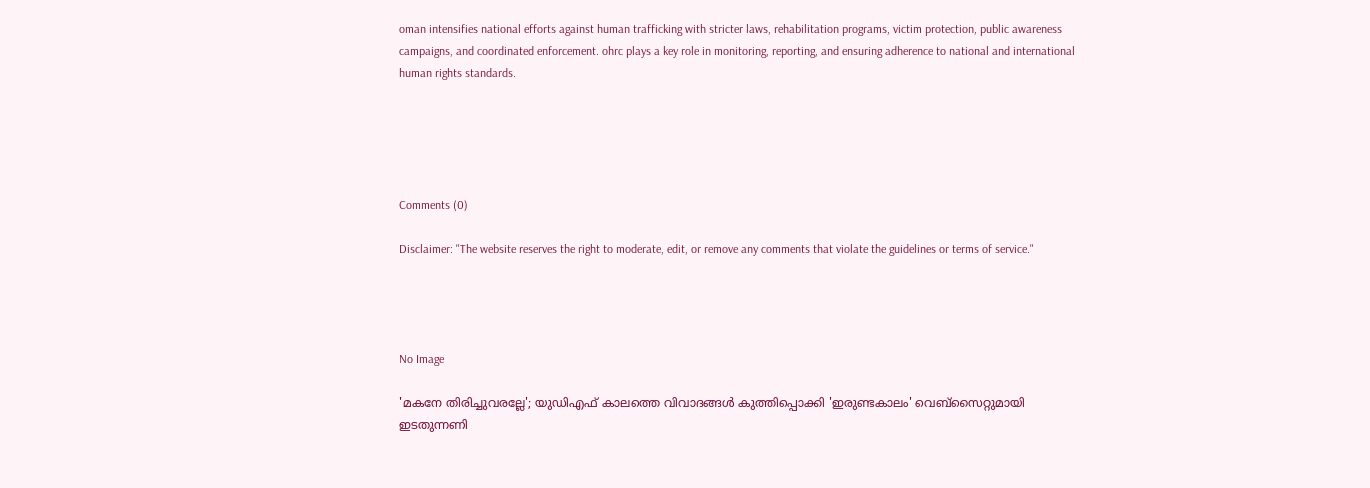oman intensifies national efforts against human trafficking with stricter laws, rehabilitation programs, victim protection, public awareness campaigns, and coordinated enforcement. ohrc plays a key role in monitoring, reporting, and ensuring adherence to national and international human rights standards.





Comments (0)

Disclaimer: "The website reserves the right to moderate, edit, or remove any comments that violate the guidelines or terms of service."




No Image

'മകനേ തിരിച്ചുവരല്ലേ'; യുഡിഎഫ് കാലത്തെ വിവാദങ്ങൾ കുത്തിപ്പൊക്കി 'ഇരുണ്ടകാലം' വെബ്‌സൈറ്റുമായി ഇടതുന്നണി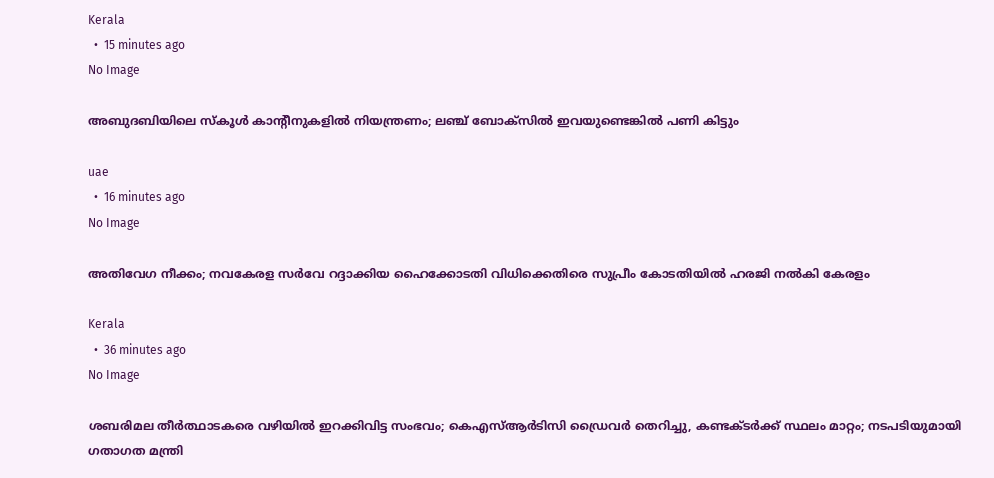Kerala
  •  15 minutes ago
No Image

അബുദബിയിലെ സ്കൂൾ കാന്റീനുകളിൽ നിയന്ത്രണം; ലഞ്ച് ബോക്സിൽ ഇവയുണ്ടെങ്കിൽ പണി കിട്ടും

uae
  •  16 minutes ago
No Image

അതിവേഗ നീക്കം; നവകേരള സര്‍വേ റദ്ദാക്കിയ ഹൈക്കോടതി വിധിക്കെതിരെ സുപ്രീം കോടതിയില്‍ ഹരജി നല്‍കി കേരളം

Kerala
  •  36 minutes ago
No Image

ശബരിമല തീർത്ഥാടകരെ വഴിയിൽ ഇറക്കിവിട്ട സംഭവം; കെഎസ്ആർടിസി ഡ്രൈവർ തെറിച്ചു, കണ്ടക്ടർക്ക് സ്ഥലം മാറ്റം; നടപടിയുമായി ഗതാഗത മന്ത്രി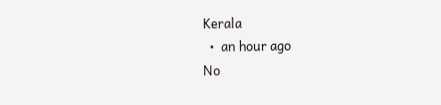Kerala
  •  an hour ago
No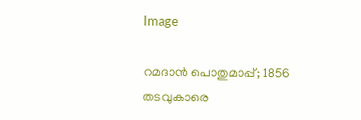Image

റമദാൻ പൊതുമാപ്പ്; 1856 തടവുകാരെ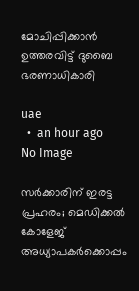മോചിപ്പിക്കാൻ ഉത്തരവിട്ട് ദുബൈ ഭരണാധികാരി

uae
  •  an hour ago
No Image

സർക്കാരിന് ഇരട്ട പ്രഹരം; മെഡിക്കൽ കോളേജ് അധ്യാപകർക്കൊപ്പം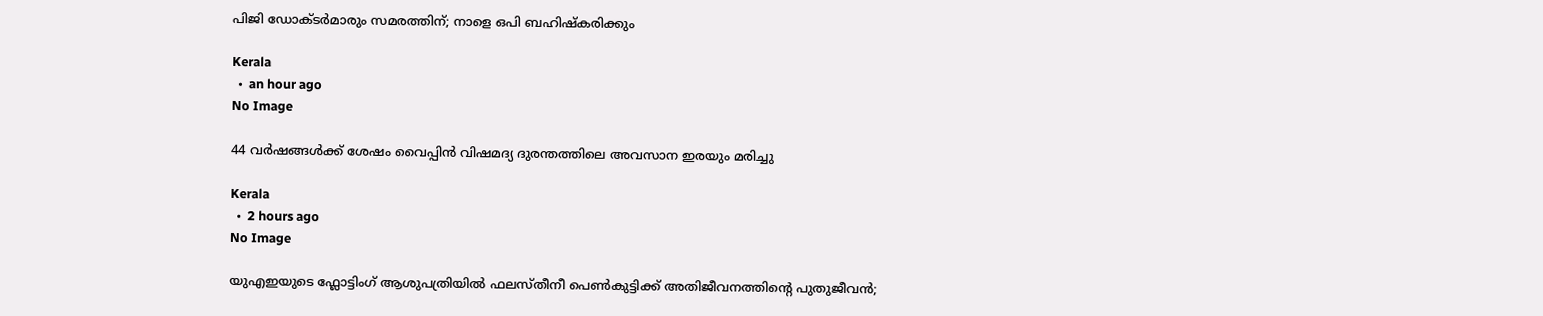പിജി ഡോക്ടർമാരും സമരത്തിന്; നാളെ ഒപി ബഹിഷ്‌കരിക്കും

Kerala
  •  an hour ago
No Image

44 വര്‍ഷങ്ങള്‍ക്ക് ശേഷം വൈപ്പിന്‍ വിഷമദ്യ ദുരന്തത്തിലെ അവസാന ഇരയും മരിച്ചു

Kerala
  •  2 hours ago
No Image

യുഎഇയുടെ ഫ്ലോട്ടിംഗ് ആശുപത്രിയിൽ ഫലസ്തീനീ പെൺകുട്ടിക്ക് അതിജീവനത്തിന്റെ പുതുജീവൻ;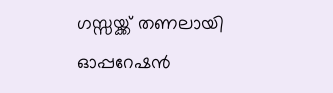ഗസ്സയ്ക്ക് തണലായി ഓപ്പറേഷൻ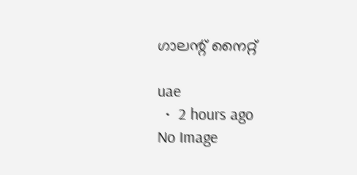ഗാലന്റ് നൈറ്റ്

uae
  •  2 hours ago
No Image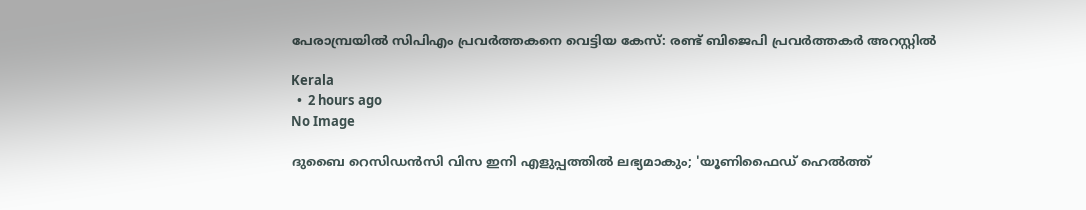പേരാമ്പ്രയിൽ സിപിഎം പ്രവർത്തകനെ വെട്ടിയ കേസ്: രണ്ട് ബിജെപി പ്രവർത്തകർ അറസ്റ്റിൽ

Kerala
  •  2 hours ago
No Image

ദുബൈ റെസിഡൻസി വിസ ഇനി എളുപ്പത്തിൽ ലഭ്യമാകും; 'യൂണിഫൈഡ് ഹെൽത്ത്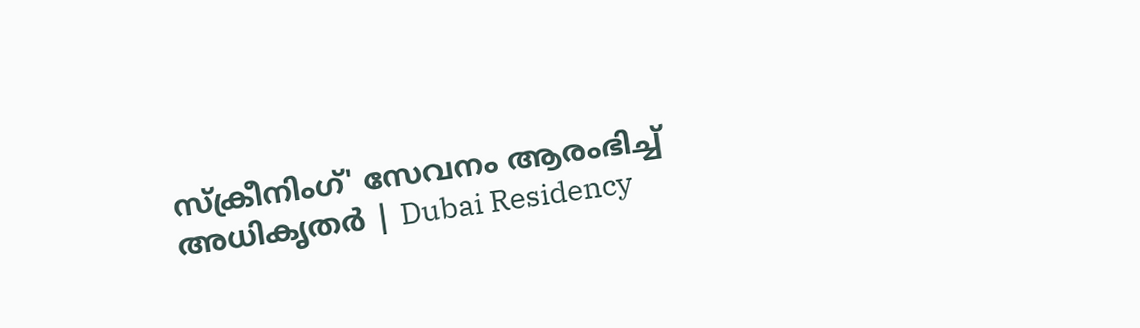സ്‌ക്രീനിംഗ്' സേവനം ആരംഭിച്ച് അധികൃതർ | Dubai Residency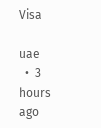Visa

uae
  •  3 hours ago